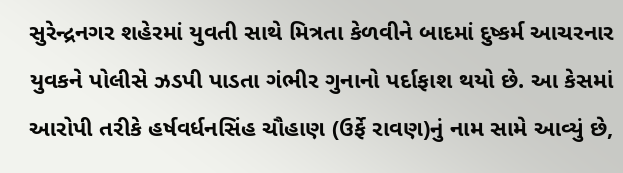સુરેન્દ્રનગર શહેરમાં યુવતી સાથે મિત્રતા કેળવીને બાદમાં દુષ્કર્મ આચરનાર યુવકને પોલીસે ઝડપી પાડતા ગંભીર ગુનાનો પર્દાફાશ થયો છે. આ કેસમાં આરોપી તરીકે હર્ષવર્ધનસિંહ ચૌહાણ (ઉર્ફે રાવણ)નું નામ સામે આવ્યું છે,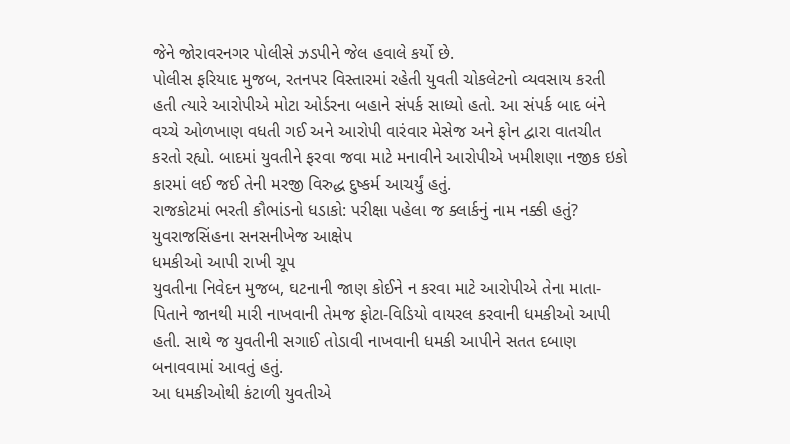જેને જોરાવરનગર પોલીસે ઝડપીને જેલ હવાલે કર્યો છે.
પોલીસ ફરિયાદ મુજબ, રતનપર વિસ્તારમાં રહેતી યુવતી ચોકલેટનો વ્યવસાય કરતી હતી ત્યારે આરોપીએ મોટા ઓર્ડરના બહાને સંપર્ક સાધ્યો હતો. આ સંપર્ક બાદ બંને વચ્ચે ઓળખાણ વધતી ગઈ અને આરોપી વારંવાર મેસેજ અને ફોન દ્વારા વાતચીત કરતો રહ્યો. બાદમાં યુવતીને ફરવા જવા માટે મનાવીને આરોપીએ ખમીશણા નજીક ઇકો કારમાં લઈ જઈ તેની મરજી વિરુદ્ધ દુષ્કર્મ આચર્યું હતું.
રાજકોટમાં ભરતી કૌભાંડનો ધડાકો: પરીક્ષા પહેલા જ ક્લાર્કનું નામ નક્કી હતું? યુવરાજસિંહના સનસનીખેજ આક્ષેપ
ધમકીઓ આપી રાખી ચૂપ
યુવતીના નિવેદન મુજબ, ઘટનાની જાણ કોઈને ન કરવા માટે આરોપીએ તેના માતા-પિતાને જાનથી મારી નાખવાની તેમજ ફોટા-વિડિયો વાયરલ કરવાની ધમકીઓ આપી હતી. સાથે જ યુવતીની સગાઈ તોડાવી નાખવાની ધમકી આપીને સતત દબાણ બનાવવામાં આવતું હતું.
આ ધમકીઓથી કંટાળી યુવતીએ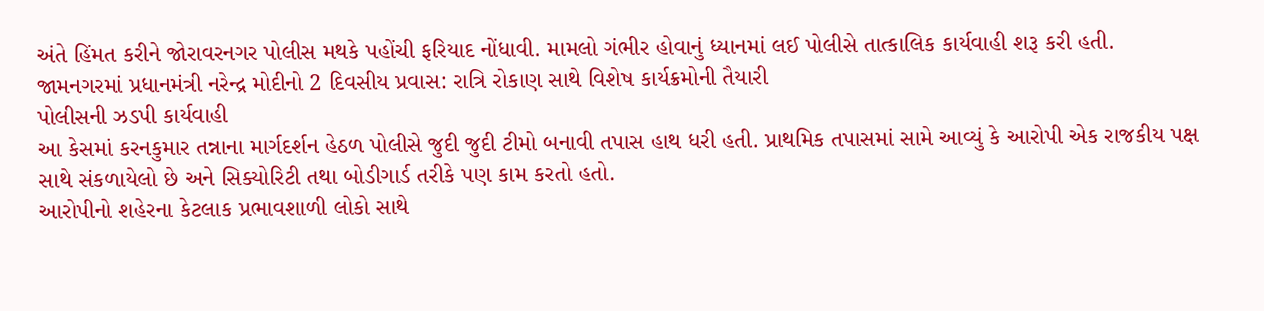અંતે હિંમત કરીને જોરાવરનગર પોલીસ મથકે પહોંચી ફરિયાદ નોંધાવી. મામલો ગંભીર હોવાનું ધ્યાનમાં લઈ પોલીસે તાત્કાલિક કાર્યવાહી શરૂ કરી હતી.
જામનગરમાં પ્રધાનમંત્રી નરેન્દ્ર મોદીનો 2 દિવસીય પ્રવાસ: રાત્રિ રોકાણ સાથે વિશેષ કાર્યક્રમોની તૈયારી
પોલીસની ઝડપી કાર્યવાહી
આ કેસમાં કરનકુમાર તન્નાના માર્ગદર્શન હેઠળ પોલીસે જુદી જુદી ટીમો બનાવી તપાસ હાથ ધરી હતી. પ્રાથમિક તપાસમાં સામે આવ્યું કે આરોપી એક રાજકીય પક્ષ સાથે સંકળાયેલો છે અને સિક્યોરિટી તથા બોડીગાર્ડ તરીકે પણ કામ કરતો હતો.
આરોપીનો શહેરના કેટલાક પ્રભાવશાળી લોકો સાથે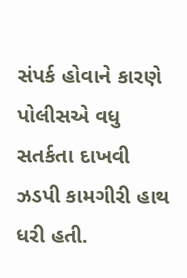સંપર્ક હોવાને કારણે પોલીસએ વધુ સતર્કતા દાખવી ઝડપી કામગીરી હાથ ધરી હતી.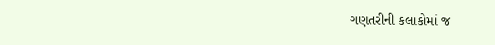ગણતરીની કલાકોમાં જ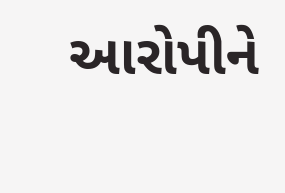આરોપીને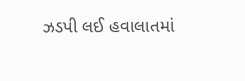ઝડપી લઈ હવાલાતમાં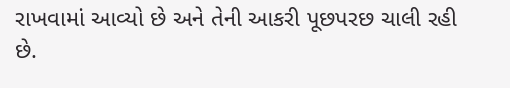રાખવામાં આવ્યો છે અને તેની આકરી પૂછપરછ ચાલી રહી છે.